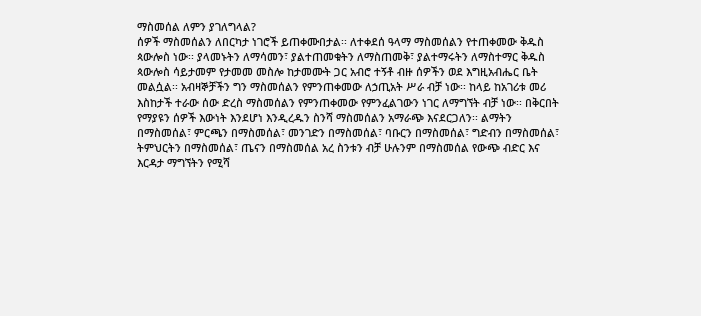ማስመሰል ለምን ያገለግላል?
ሰዎች ማስመሰልን ለበርካታ ነገሮች ይጠቀሙበታል፡፡ ለተቀደሰ ዓላማ ማስመሰልን የተጠቀመው ቅዱስ ጳውሎስ ነው፡፡ ያላመኑትን ለማሳመን፣ ያልተጠመቁትን ለማስጠመቅ፣ ያልተማሩትን ለማስተማር ቅዱስ ጳውሎስ ሳይታመም የታመመ መስሎ ከታመሙት ጋር አብሮ ተኝቶ ብዙ ሰዎችን ወደ እግዚአብሔር ቤት መልሷል፡፡ አብዛኞቻችን ግን ማስመሰልን የምንጠቀመው ለኃጢአት ሥራ ብቻ ነው፡፡ ከላይ ከአገሪቱ መሪ እስከታች ተራው ሰው ድረስ ማስመሰልን የምንጠቀመው የምንፈልገውን ነገር ለማግኘት ብቻ ነው፡፡ በቅርበት የማያዩን ሰዎች እውነት እንደሆነ እንዲረዱን ስንሻ ማስመሰልን አማራጭ እናደርጋለን፡፡ ልማትን በማስመሰል፣ ምርጫን በማስመሰል፣ መንገድን በማስመሰል፣ ባቡርን በማስመሰል፣ ግድብን በማስመሰል፣ ትምህርትን በማስመሰል፣ ጤናን በማስመሰል አረ ስንቱን ብቻ ሁሉንም በማስመሰል የውጭ ብድር እና እርዳታ ማግኘትን የሚሻ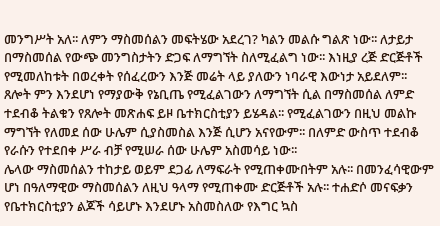መንግሥት አለ፡፡ ለምን ማስመሰልን መፍትሄው አደረገ? ካልን መልሱ ግልጽ ነው፡፡ ለታይታ በማስመሰል የውጭ መንግስታትን ድጋፍ ለማግኘት ስለሚፈልግ ነው፡፡ እነዚያ ረጅ ድርጅቶች የሚመለከቱት በወረቀት የሰፈረውን እንጅ መሬት ላይ ያለውን ነባራዊ እውነታ አይደለም፡፡ ጸሎት ምን እንደሆነ የማያውቅ የኔቢጤ የሚፈልገውን ለማግኘት ሲል በማስመሰል ለምድ ተደብቆ ትልቁን የጸሎት መጽሐፍ ይዞ ቤተክርስቲያን ይሄዳል፡፡ የሚፈልገውን በዚህ መልኩ ማግኘት የለመደ ሰው ሁሌም ሲያስመስል እንጅ ሲሆን አናየውም፡፡ በለምድ ውስጥ ተደብቆ የራሱን የተደበቀ ሥራ ብቻ የሚሠራ ሰው ሁሌም አስመሳይ ነው፡፡
ሌላው ማስመሰልን ተከታይ ወይም ደጋፊ ለማፍራት የሚጠቀሙበትም አሉ፡፡ በመንፈሳዊውም ሆነ በዓለማዊው ማስመሰልን ለዚህ ዓላማ የሚጠቀሙ ድርጅቶች አሉ፡፡ ተሐድሶ መናፍቃን የቤተክርስቲያን ልጆች ሳይሆኑ እንደሆኑ አስመስለው የእግር ኳስ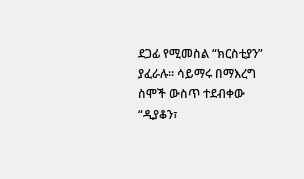ደጋፊ የሚመስል “ክርስቲያን” ያፈራሉ፡፡ ሳይማሩ በማእረግ ስሞች ውስጥ ተደብቀው “ዲያቆን፣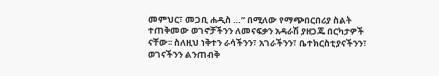መምህር፣ መጋቢ ሐዲስ …” በሚለው የማጭበርበሪያ ስልት ተጠቅመው ወገኖቻችንን ለመናፍቃን አዳራሽ ያዘጋጁ በርካታዎች ናቸው፡፡ ስለዚህ ነቅተን ራሳችንን፣ አገራችንን፣ ቤተክርስቲያናችንን፣ ወገናችንን ልንጠብቅ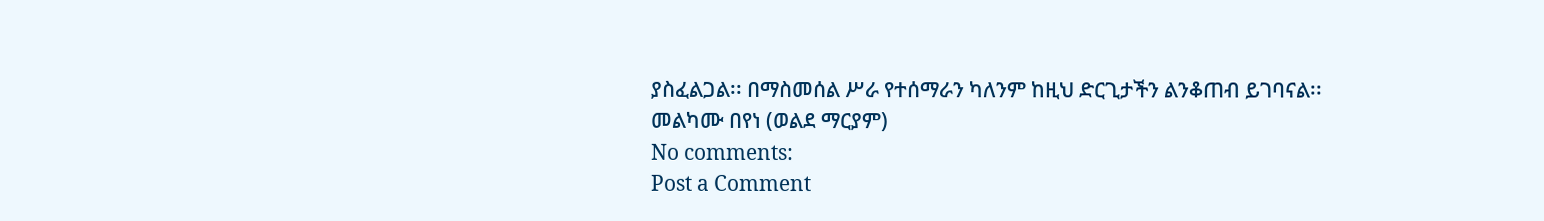ያስፈልጋል፡፡ በማስመሰል ሥራ የተሰማራን ካለንም ከዚህ ድርጊታችን ልንቆጠብ ይገባናል፡፡
መልካሙ በየነ (ወልደ ማርያም)
No comments:
Post a Comment